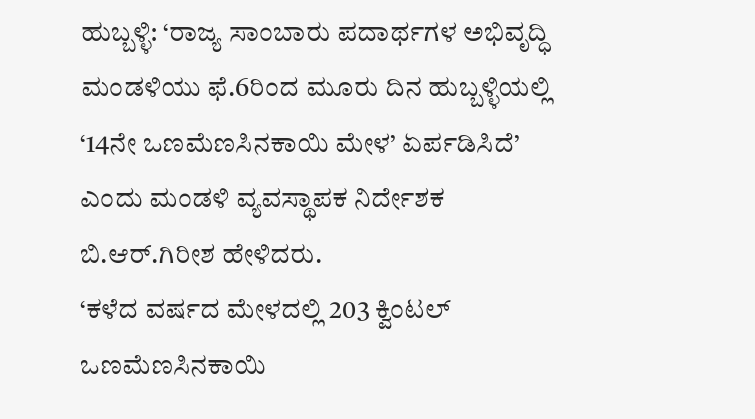ಹುಬ್ಬಳ್ಳಿ: ‘ರಾಜ್ಯ ಸಾಂಬಾರು ಪದಾರ್ಥಗಳ ಅಭಿವೃದ್ಧಿ ಮಂಡಳಿಯು ಫೆ.6ರಿಂದ ಮೂರು ದಿನ ಹುಬ್ಬಳ್ಳಿಯಲ್ಲಿ ‘14ನೇ ಒಣಮೆಣಸಿನಕಾಯಿ ಮೇಳ’ ಏರ್ಪಡಿಸಿದೆ’ ಎಂದು ಮಂಡಳಿ ವ್ಯವಸ್ಥಾಪಕ ನಿರ್ದೇಶಕ ಬಿ.ಆರ್.ಗಿರೀಶ ಹೇಳಿದರು.
‘ಕಳೆದ ವರ್ಷದ ಮೇಳದಲ್ಲಿ 203 ಕ್ವಿಂಟಲ್ ಒಣಮೆಣಸಿನಕಾಯಿ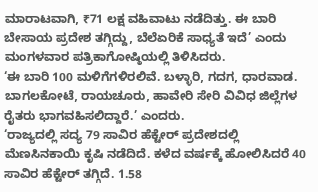ಮಾರಾಟವಾಗಿ, ₹71 ಲಕ್ಷ ವಹಿವಾಟು ನಡೆದಿತ್ತು. ಈ ಬಾರಿ ಬೇಸಾಯ ಪ್ರದೇಶ ತಗ್ಗಿದ್ದು, ಬೆಲೆಏರಿಕೆ ಸಾಧ್ಯತೆ ಇದೆ’ ಎಂದು ಮಂಗಳವಾರ ಪತ್ರಿಕಾಗೋಷ್ಠಿಯಲ್ಲಿ ತಿಳಿಸಿದರು.
‘ಈ ಬಾರಿ 100 ಮಳಿಗೆಗಳಿರಲಿವೆ. ಬಳ್ಳಾರಿ, ಗದಗ, ಧಾರವಾಡ. ಬಾಗಲಕೋಟೆ, ರಾಯಚೂರು, ಹಾವೇರಿ ಸೇರಿ ವಿವಿಧ ಜಿಲ್ಲೆಗಳ ರೈತರು ಭಾಗವಹಿಸಲಿದ್ದಾರೆ.’ ಎಂದರು.
‘ರಾಜ್ಯದಲ್ಲಿ ಸದ್ಯ 79 ಸಾವಿರ ಹೆಕ್ಟೇರ್ ಪ್ರದೇಶದಲ್ಲಿ ಮೆಣಸಿನಕಾಯಿ ಕೃಷಿ ನಡೆದಿದೆ. ಕಳೆದ ವರ್ಷಕ್ಕೆ ಹೋಲಿಸಿದರೆ 40 ಸಾವಿರ ಹೆಕ್ಟೇರ್ ತಗ್ಗಿದೆ. 1.58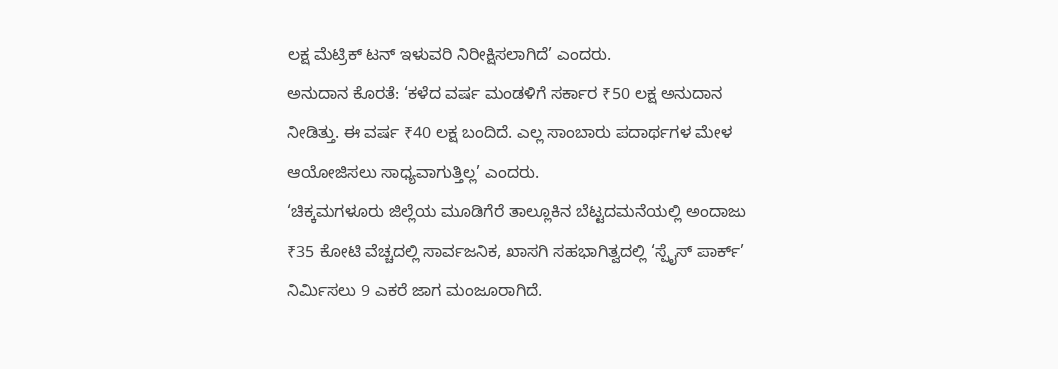ಲಕ್ಷ ಮೆಟ್ರಿಕ್ ಟನ್ ಇಳುವರಿ ನಿರೀಕ್ಷಿಸಲಾಗಿದೆ’ ಎಂದರು.
ಅನುದಾನ ಕೊರತೆ: ‘ಕಳೆದ ವರ್ಷ ಮಂಡಳಿಗೆ ಸರ್ಕಾರ ₹50 ಲಕ್ಷ ಅನುದಾನ ನೀಡಿತ್ತು. ಈ ವರ್ಷ ₹40 ಲಕ್ಷ ಬಂದಿದೆ. ಎಲ್ಲ ಸಾಂಬಾರು ಪದಾರ್ಥಗಳ ಮೇಳ ಆಯೋಜಿಸಲು ಸಾಧ್ಯವಾಗುತ್ತಿಲ್ಲ’ ಎಂದರು.
‘ಚಿಕ್ಕಮಗಳೂರು ಜಿಲ್ಲೆಯ ಮೂಡಿಗೆರೆ ತಾಲ್ಲೂಕಿನ ಬೆಟ್ಟದಮನೆಯಲ್ಲಿ ಅಂದಾಜು ₹35 ಕೋಟಿ ವೆಚ್ಚದಲ್ಲಿ ಸಾರ್ವಜನಿಕ, ಖಾಸಗಿ ಸಹಭಾಗಿತ್ವದಲ್ಲಿ ‘ಸ್ಪೈಸ್ ಪಾರ್ಕ್’ ನಿರ್ಮಿಸಲು 9 ಎಕರೆ ಜಾಗ ಮಂಜೂರಾಗಿದೆ.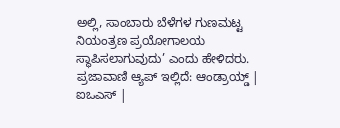ಅಲ್ಲಿ, ಸಾಂಬಾರು ಬೆಳೆಗಳ ಗುಣಮಟ್ಟ ನಿಯಂತ್ರಣ ಪ್ರಯೋಗಾಲಯ ಸ್ಥಾಪಿಸಲಾಗುವುದು’ ಎಂದು ಹೇಳಿದರು.
ಪ್ರಜಾವಾಣಿ ಆ್ಯಪ್ ಇಲ್ಲಿದೆ: ಆಂಡ್ರಾಯ್ಡ್ | ಐಒಎಸ್ |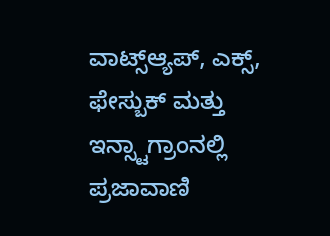ವಾಟ್ಸ್ಆ್ಯಪ್, ಎಕ್ಸ್, ಫೇಸ್ಬುಕ್ ಮತ್ತು ಇನ್ಸ್ಟಾಗ್ರಾಂನಲ್ಲಿ ಪ್ರಜಾವಾಣಿ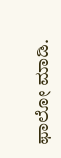ಫಾಲೋ ಮಾಡಿ.